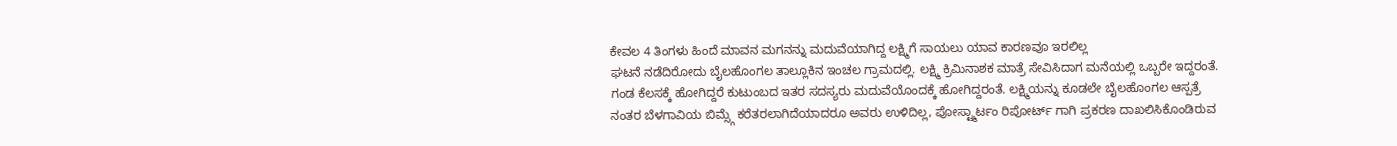ಕೇವಲ 4 ತಿಂಗಳು ಹಿಂದೆ ಮಾವನ ಮಗನನ್ನು ಮದುವೆಯಾಗಿದ್ದ ಲಕ್ಷ್ಮಿಗೆ ಸಾಯಲು ಯಾವ ಕಾರಣವೂ ಇರಲಿಲ್ಲ
ಘಟನೆ ನಡೆದಿರೋದು ಬೈಲಹೊಂಗಲ ತಾಲ್ಲೂಕಿನ ಇಂಚಲ ಗ್ರಾಮದಲ್ಲಿ. ಲಕ್ಷ್ಮಿ ಕ್ರಿಮಿನಾಶಕ ಮಾತ್ರೆ ಸೇವಿಸಿದಾಗ ಮನೆಯಲ್ಲಿ ಒಬ್ಬರೇ ಇದ್ದರಂತೆ. ಗಂಡ ಕೆಲಸಕ್ಕೆ ಹೋಗಿದ್ದರೆ ಕುಟುಂಬದ ಇತರ ಸದಸ್ಯರು ಮದುವೆಯೊಂದಕ್ಕೆ ಹೋಗಿದ್ದರಂತೆ. ಲಕ್ಷ್ಮಿಯನ್ನು ಕೂಡಲೇ ಬೈಲಹೊಂಗಲ ಆಸ್ಪತ್ರೆ ನಂತರ ಬೆಳಗಾವಿಯ ಬಿಮ್ಸ್ಗೆ ಕರೆತರಲಾಗಿದೆಯಾದರೂ ಅವರು ಉಳಿದಿಲ್ಲ, ಪೋಸ್ಟ್ಮಾರ್ಟಂ ರಿಪೋರ್ಟ್ ಗಾಗಿ ಪ್ರಕರಣ ದಾಖಲಿಸಿಕೊಂಡಿರುವ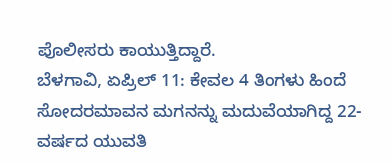ಪೊಲೀಸರು ಕಾಯುತ್ತಿದ್ದಾರೆ.
ಬೆಳಗಾವಿ, ಏಪ್ರಿಲ್ 11: ಕೇವಲ 4 ತಿಂಗಳು ಹಿಂದೆ ಸೋದರಮಾವನ ಮಗನನ್ನು ಮದುವೆಯಾಗಿದ್ದ 22-ವರ್ಷದ ಯುವತಿ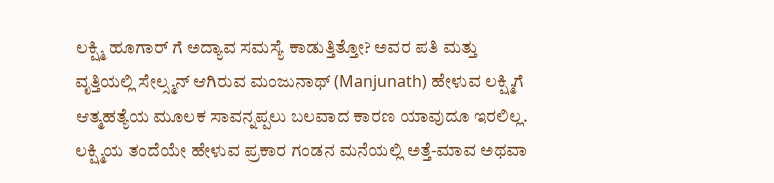ಲಕ್ಷ್ಮಿ ಹೂಗಾರ್ ಗೆ ಅದ್ಯಾವ ಸಮಸ್ಯೆ ಕಾಡುತ್ತಿತ್ತೋ? ಅವರ ಪತಿ ಮತ್ತು ವೃತ್ತಿಯಲ್ಲಿ ಸೇಲ್ಸ್ಮನ್ ಆಗಿರುವ ಮಂಜುನಾಥ್ (Manjunath) ಹೇಳುವ ಲಕ್ಷ್ಮಿಗೆ ಆತ್ಮಹತ್ಯೆಯ ಮೂಲಕ ಸಾವನ್ನಪ್ಪಲು ಬಲವಾದ ಕಾರಣ ಯಾವುದೂ ಇರಲಿಲ್ಲ. ಲಕ್ಷ್ಮಿಯ ತಂದೆಯೇ ಹೇಳುವ ಪ್ರಕಾರ ಗಂಡನ ಮನೆಯಲ್ಲಿ ಅತ್ತೆ-ಮಾವ ಅಥವಾ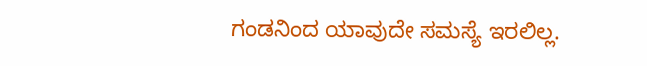ಗಂಡನಿಂದ ಯಾವುದೇ ಸಮಸ್ಯೆ ಇರಲಿಲ್ಲ.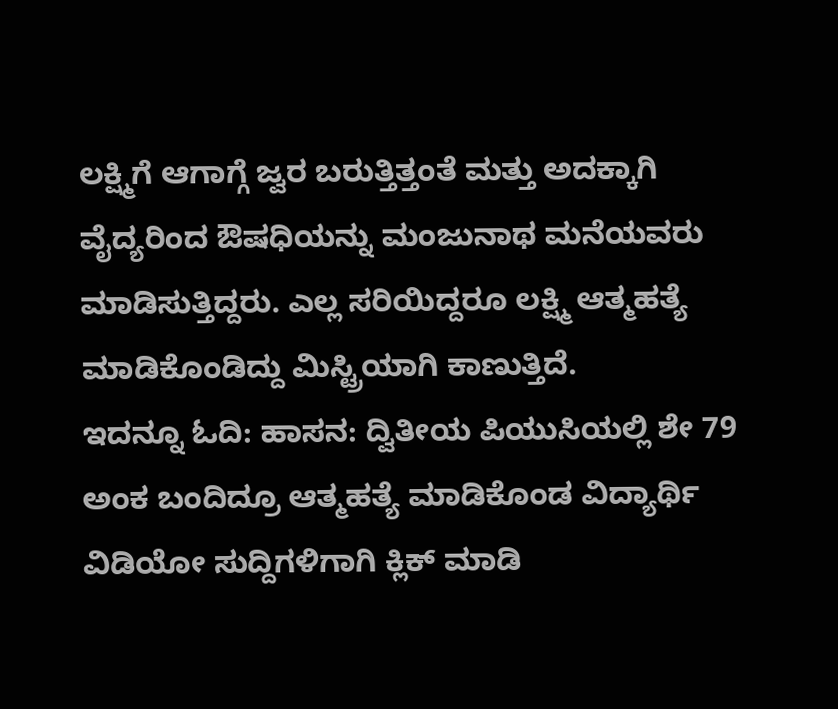ಲಕ್ಷ್ಮಿಗೆ ಆಗಾಗ್ಗೆ ಜ್ವರ ಬರುತ್ತಿತ್ತಂತೆ ಮತ್ತು ಅದಕ್ಕಾಗಿ ವೈದ್ಯರಿಂದ ಔಷಧಿಯನ್ನು ಮಂಜುನಾಥ ಮನೆಯವರು ಮಾಡಿಸುತ್ತಿದ್ದರು. ಎಲ್ಲ ಸರಿಯಿದ್ದರೂ ಲಕ್ಷ್ಮಿ ಆತ್ಮಹತ್ಯೆ ಮಾಡಿಕೊಂಡಿದ್ದು ಮಿಸ್ಟ್ರಿಯಾಗಿ ಕಾಣುತ್ತಿದೆ.
ಇದನ್ನೂ ಓದಿ: ಹಾಸನ: ದ್ವಿತೀಯ ಪಿಯುಸಿಯಲ್ಲಿ ಶೇ 79 ಅಂಕ ಬಂದಿದ್ರೂ ಆತ್ಮಹತ್ಯೆ ಮಾಡಿಕೊಂಡ ವಿದ್ಯಾರ್ಥಿ
ವಿಡಿಯೋ ಸುದ್ದಿಗಳಿಗಾಗಿ ಕ್ಲಿಕ್ ಮಾಡಿ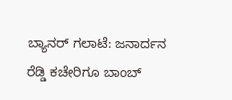ಬ್ಯಾನರ್ ಗಲಾಟೆ: ಜನಾರ್ದನ ರೆಡ್ಡಿ ಕಚೇರಿಗೂ ಬಾಂಬ್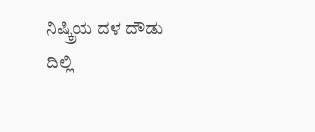ನಿಷ್ಕ್ರಿಯ ದಳ ದೌಡು
ದಿಲ್ಲಿ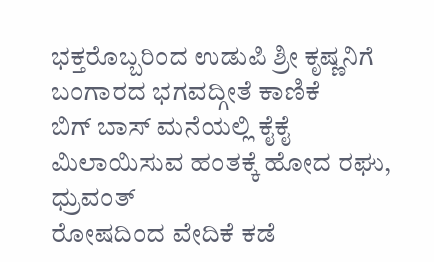ಭಕ್ತರೊಬ್ಬರಿಂದ ಉಡುಪಿ ಶ್ರೀ ಕೃಷ್ಣನಿಗೆ ಬಂಗಾರದ ಭಗವದ್ಗೀತೆ ಕಾಣಿಕೆ
ಬಿಗ್ ಬಾಸ್ ಮನೆಯಲ್ಲಿ ಕೈಕೈ ಮಿಲಾಯಿಸುವ ಹಂತಕ್ಕೆ ಹೋದ ರಘು, ಧ್ರುವಂತ್
ರೋಷದಿಂದ ವೇದಿಕೆ ಕಡೆ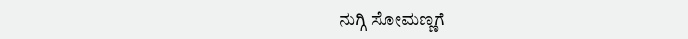ನುಗ್ಗಿ ಸೋಮಣ್ಣಗೆ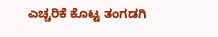ಎಚ್ಚರಿಕೆ ಕೊಟ್ಟ ತಂಗಡಗಿ